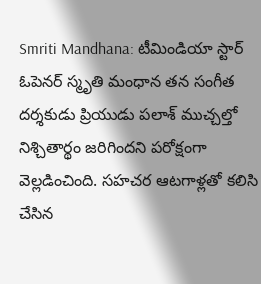Smriti Mandhana: టీమిండియా స్టార్ ఓపెనర్ స్మృతి మంధాన తన సంగీత దర్శకుడు ప్రియుడు పలాశ్ ముచ్చల్తో నిశ్చితార్థం జరిగిందని పరోక్షంగా వెల్లడించింది. సహచర ఆటగాళ్లతో కలిసి చేసిన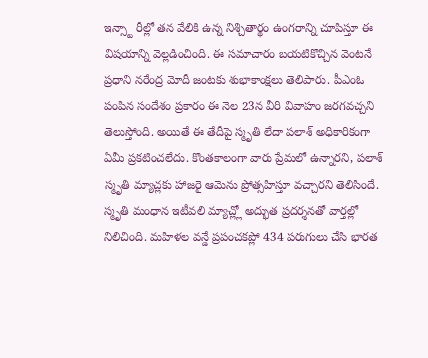ఇన్స్టా రీల్లో తన వేలికి ఉన్న నిశ్చితార్థం ఉంగరాన్ని చూపిస్తూ ఈ విషయాన్ని వెల్లడించింది. ఈ సమాచారం బయటికొచ్చిన వెంటనే ప్రధాని నరేంద్ర మోదీ జంటకు శుభాకాంక్షలు తెలిపారు. పీఎంఓ పంపిన సందేశం ప్రకారం ఈ నెల 23న వీరి వివాహం జరగవచ్చని తెలుస్తోంది. అయితే ఈ తేదీపై స్మృతి లేదా పలాశ్ అధికారికంగా ఏమీ ప్రకటించలేదు. కొంతకాలంగా వారు ప్రేమలో ఉన్నారని, పలాశ్ స్మృతి మ్యాచ్లకు హాజరై ఆమెను ప్రోత్సహిస్తూ వచ్చారని తెలిసిందే.
స్మృతి మంధాన ఇటీవలి మ్యాచ్ల్లో అద్భుత ప్రదర్శనతో వార్తల్లో నిలిచింది. మహిళల వన్డే ప్రపంచకప్లో 434 పరుగులు చేసి భారత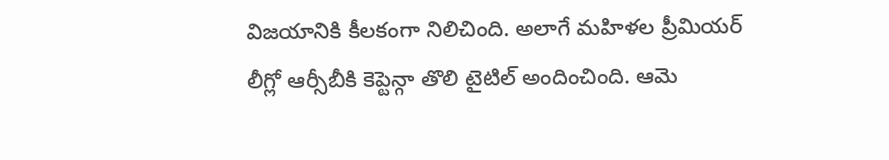విజయానికి కీలకంగా నిలిచింది. అలాగే మహిళల ప్రీమియర్ లీగ్లో ఆర్సీబీకి కెప్టెన్గా తొలి టైటిల్ అందించింది. ఆమె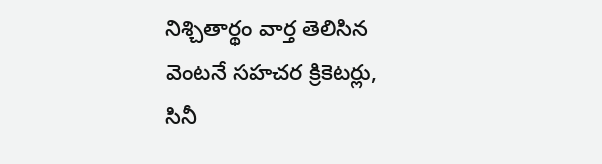నిశ్చితార్థం వార్త తెలిసిన వెంటనే సహచర క్రికెటర్లు, సినీ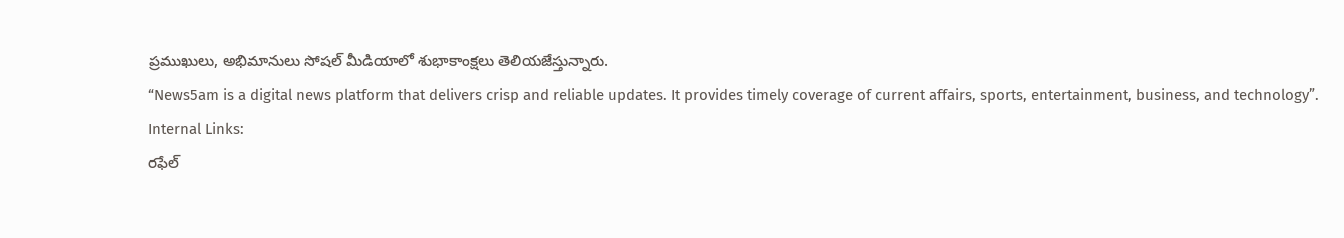ప్రముఖులు, అభిమానులు సోషల్ మీడియాలో శుభాకాంక్షలు తెలియజేస్తున్నారు.
“News5am is a digital news platform that delivers crisp and reliable updates. It provides timely coverage of current affairs, sports, entertainment, business, and technology”.
Internal Links:
రఫేల్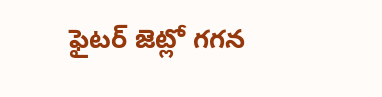ఫైటర్ జెట్లో గగన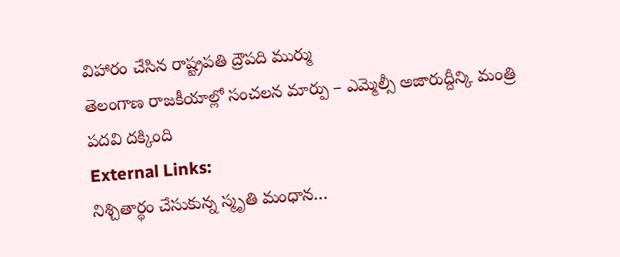విహారం చేసిన రాష్ట్రపతి ద్రౌపది ముర్ము
తెలంగాణ రాజకీయాల్లో సంచలన మార్పు – ఎమ్మెల్సీ అజారుద్దీన్కి మంత్రి పదవి దక్కింది
External Links:
నిశ్చితార్థం చేసుకున్న స్మృతి మంధాన…